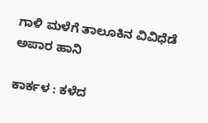ಗಾಳಿ ಮಳೆಗೆ ತಾಲೂಕಿನ ವಿವಿಧೆಡೆ ಅಪಾರ ಹಾನಿ

ಕಾರ್ಕಳ : ಕಳೆದ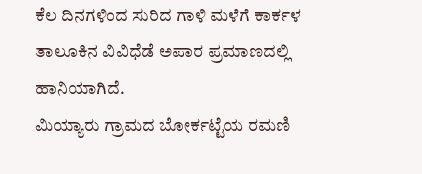ಕೆಲ ದಿನಗಳಿಂದ ಸುರಿದ ಗಾಳಿ ಮಳೆಗೆ ಕಾರ್ಕಳ ತಾಲೂಕಿನ ವಿವಿಧೆಡೆ ಅಪಾರ ಪ್ರಮಾಣದಲ್ಲಿ ಹಾನಿಯಾಗಿದೆ.
ಮಿಯ್ಯಾರು ಗ್ರಾಮದ ಬೋರ್ಕಟ್ಟೆಯ ರಮಣಿ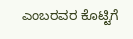ಎಂಬರವರ ಕೊಟ್ಟಿಗೆ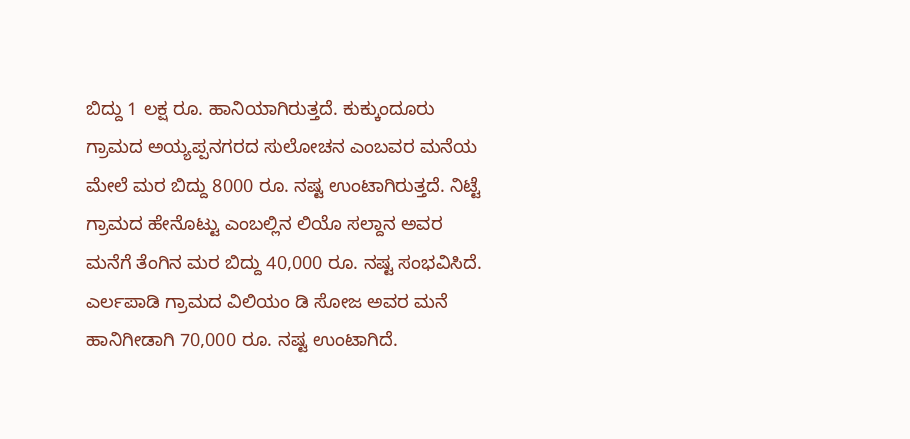ಬಿದ್ದು 1 ಲಕ್ಷ ರೂ. ಹಾನಿಯಾಗಿರುತ್ತದೆ. ಕುಕ್ಕುಂದೂರು ಗ್ರಾಮದ ಅಯ್ಯಪ್ಪನಗರದ ಸುಲೋಚನ ಎಂಬವರ ಮನೆಯ ಮೇಲೆ ಮರ ಬಿದ್ದು 8000 ರೂ. ನಷ್ಟ ಉಂಟಾಗಿರುತ್ತದೆ. ನಿಟ್ಟೆ ಗ್ರಾಮದ ಹೇನೊಟ್ಟು ಎಂಬಲ್ಲಿನ ಲಿಯೊ ಸಲ್ದಾನ ಅವರ ಮನೆಗೆ ತೆಂಗಿನ ಮರ ಬಿದ್ದು 40,000 ರೂ. ನಷ್ಟ ಸಂಭವಿಸಿದೆ. ಎರ್ಲಪಾಡಿ ಗ್ರಾಮದ ವಿಲಿಯಂ ಡಿ ಸೋಜ ಅವರ ಮನೆ ಹಾನಿಗೀಡಾಗಿ 70,000 ರೂ. ನಷ್ಟ ಉಂಟಾಗಿದೆ.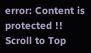error: Content is protected !!
Scroll to Top